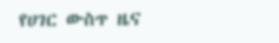የሀገር ውስጥ ዜና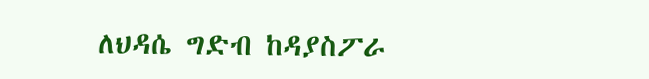ለህዳሴ ግድብ ከዳያስፖራ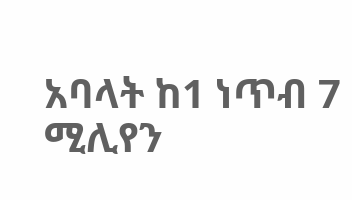አባላት ከ1 ነጥብ 7 ሚሊየን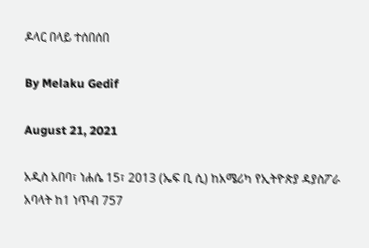ዶላር በላይ ተሰበሰበ

By Melaku Gedif

August 21, 2021

አዲስ አበባ፣ ነሐሴ 15፣ 2013 (ኤፍ ቢ ሲ) ከአሜሪካ የኢትዮጵያ ዳያስፖራ አባላት ከ1 ነጥብ 757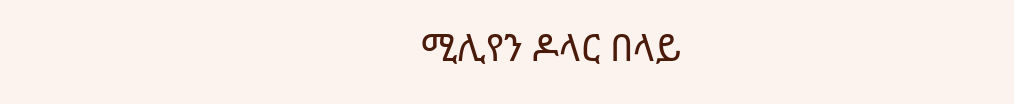ሚሊየን ዶላር በላይ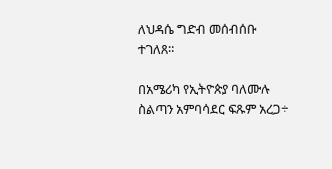ለህዳሴ ግድብ መሰብሰቡ ተገለጸ።

በአሜሪካ የኢትዮጵያ ባለሙሉ ስልጣን አምባሳደር ፍጹም አረጋ÷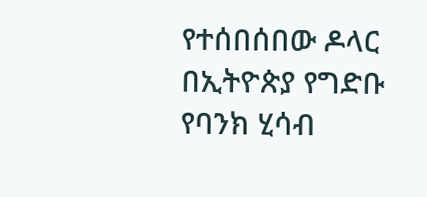የተሰበሰበው ዶላር በኢትዮጵያ የግድቡ የባንክ ሂሳብ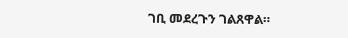ገቢ መደረጉን ገልጸዋል።